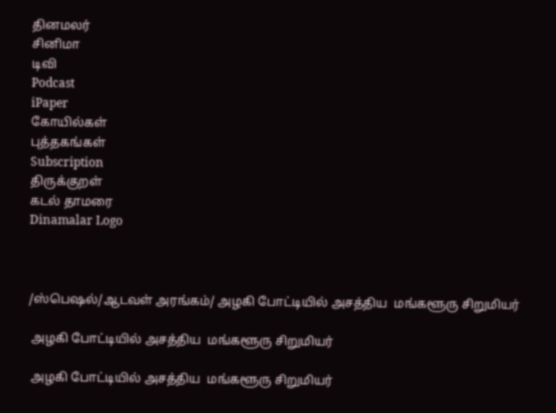தினமலர்
சினிமா
டிவி
Podcast
iPaper
கோயில்கள்
புத்தகங்கள்
Subscription
திருக்குறள்
கடல் தாமரை
Dinamalar Logo



/ஸ்பெஷல்/ஆடவள் அரங்கம்/ அழகி போட்டியில் அசத்திய  மங்களூரு சிறுமியர்

 அழகி போட்டியில் அசத்திய  மங்களூரு சிறுமியர்

 அழகி போட்டியில் அசத்திய  மங்களூரு சிறுமியர்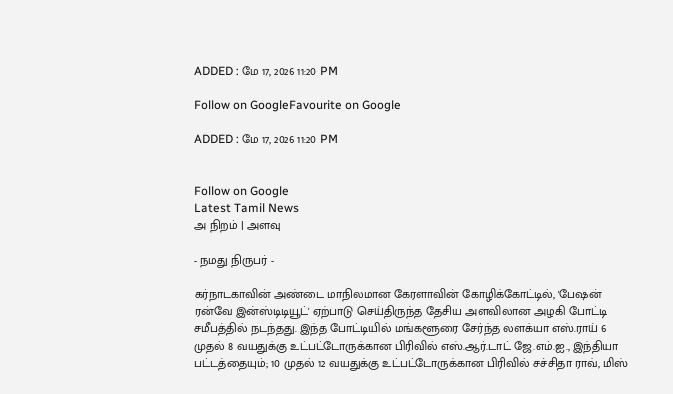ADDED : மே 17, 2026 11:20 PM

Follow on GoogleFavourite on Google

ADDED : மே 17, 2026 11:20 PM


Follow on Google
Latest Tamil News
அ நிறம் | அளவு

- நமது நிருபர் -

கர்நாடகாவின் அண்டை மாநிலமான கேரளாவின் கோழிக்கோட்டில், 'பேஷன் ரன்வே இன்ஸ்டிடியூட்' ஏற்பாடு செய்திருந்த தேசிய அளவிலான அழகி போட்டி சமீபத்தில் நடந்தது. இந்த போட்டியில் மங்களூரை சேர்ந்த லளக்யா எஸ்.ராய் 6 முதல் 8 வயதுக்கு உட்பட்டோருக்கான பிரிவில் எஸ்.ஆர்.டாட் ஜே.எம்.ஐ., இந்தியா பட்டத்தையும்; 10 முதல் 12 வயதுக்கு உட்பட்டோருக்கான பிரிவில் சச்சிதா ராவ், மிஸ்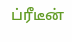ப்ரீடீன்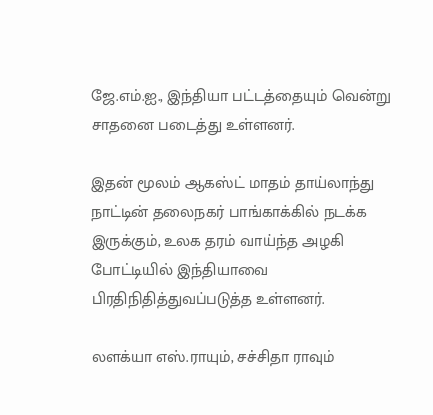ஜே.எம்.ஐ., இந்தியா பட்டத்தையும் வென்று சாதனை படைத்து உள்ளனர்.

இதன் மூலம் ஆகஸ்ட் மாதம் தாய்லாந்து நாட்டின் தலைநகர் பாங்காக்கில் நடக்க இருக்கும், உலக தரம் வாய்ந்த அழகி போட்டியில் இந்தியாவை பிரதிநிதித்துவப்படுத்த உள்ளனர்.

லளக்யா எஸ்.ராயும், சச்சிதா ராவும்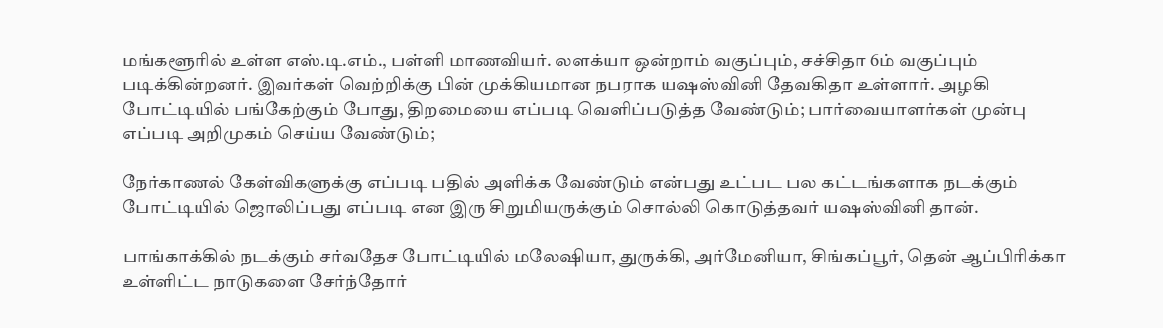மங்களூரில் உள்ள எஸ்.டி.எம்., பள்ளி மாணவியர். லளக்யா ஒன்றாம் வகுப்பும், சச்சிதா 6ம் வகுப்பும் படிக்கின்றனர். இவர்கள் வெற்றிக்கு பின் முக்கியமான நபராக யஷஸ்வினி தேவகிதா உள்ளார். அழகி போட்டியில் பங்கேற்கும் போது, திறமையை எப்படி வெளிப்படுத்த வேண்டும்; பார்வையாளர்கள் முன்பு எப்படி அறிமுகம் செய்ய வேண்டும்;

நேர்காணல் கேள்விகளுக்கு எப்படி பதில் அளிக்க வேண்டும் என்பது உட்பட பல கட்டங்களாக நடக்கும் போட்டியில் ஜொலிப்பது எப்படி என இரு சிறுமியருக்கும் சொல்லி கொடுத்தவர் யஷஸ்வினி தான்.

பாங்காக்கில் நடக்கும் சர்வதேச போட்டியில் மலேஷியா, துருக்கி, அர்மேனியா, சிங்கப்பூர், தென் ஆப்பிரிக்கா உள்ளிட்ட நாடுகளை சேர்ந்தோர்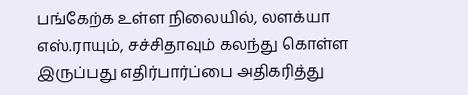பங்கேற்க உள்ள நிலையில், லளக்யா எஸ்.ராயும், சச்சிதாவும் கலந்து கொள்ள இருப்பது எதிர்பார்ப்பை அதிகரித்து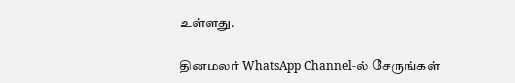உள்ளது.

தினமலர் WhatsApp Channel-ல் சேருங்கள்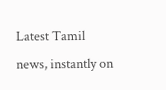Latest Tamil news, instantly on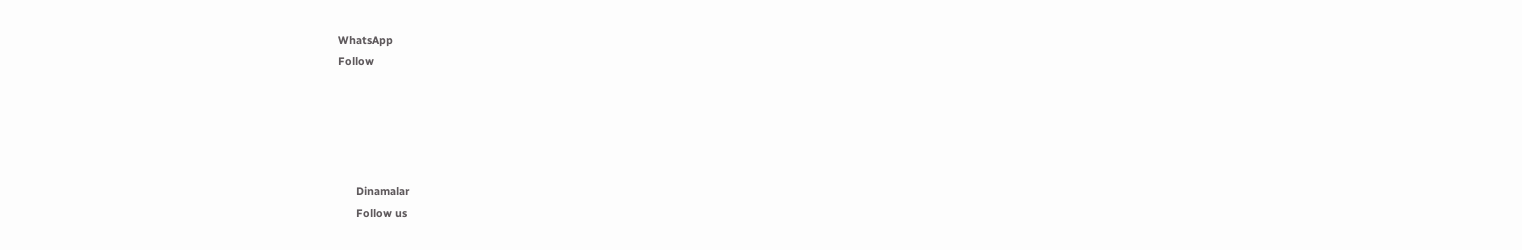WhatsApp
Follow





      Dinamalar
      Follow us